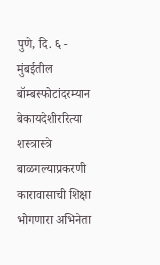पुणे, दि. ६ - मुंबईतील बॉम्बस्फोटांदरम्यान बेकायदेशीररित्या शस्त्रास्त्रे बाळगल्याप्रकरणी कारावासाची शिक्षा भोगणारा अभिनेता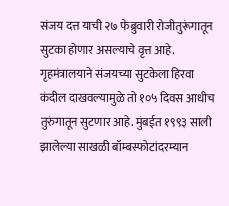संजय दत्त याची २७ फेब्रुवारी रोजीतुरूंगातून सुटका होणार असल्याचे वृत्त आहे. गृहमंत्रालयाने संजयच्या सुटकेला हिरवा कंदील दाखवल्यामुळे तो १०५ दिवस आधीच तुरुंगातून सुटणार आहे. मुंबईत १९९३ साली झालेल्या साखळी बॉम्बस्फोटांदरम्यान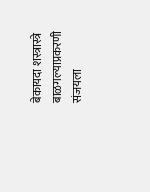बेकायदा शस्त्रास्त्रे बाळगल्याप्रकरणी संजयला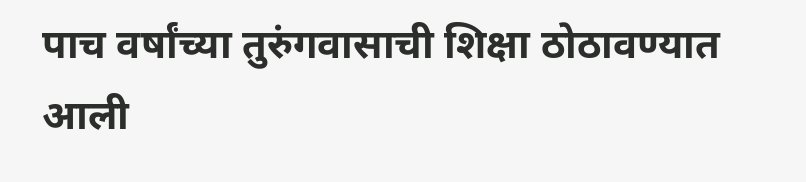पाच वर्षांच्या तुरुंगवासाची शिक्षा ठोठावण्यात आली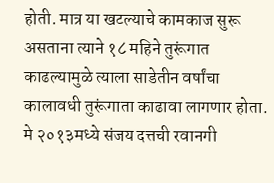होती. मात्र या खटल्याचे कामकाज सुरू असताना त्याने १८ महिने तुरूंगात काढल्यामुळे त्याला साडेतीन वर्षांचा कालावधी तुरूंगाता काढावा लागणार होता. मे २०१३मध्ये संजय दत्तची रवानगी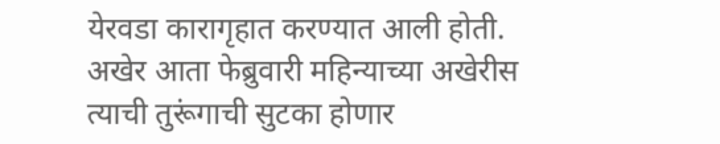येरवडा कारागृहात करण्यात आली होती. अखेर आता फेब्रुवारी महिन्याच्या अखेरीस त्याची तुरूंगाची सुटका होणार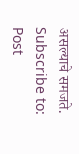असल्याचे समजते.
Subscribe to:
Post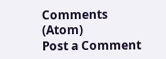Comments (Atom)
Post a Comment